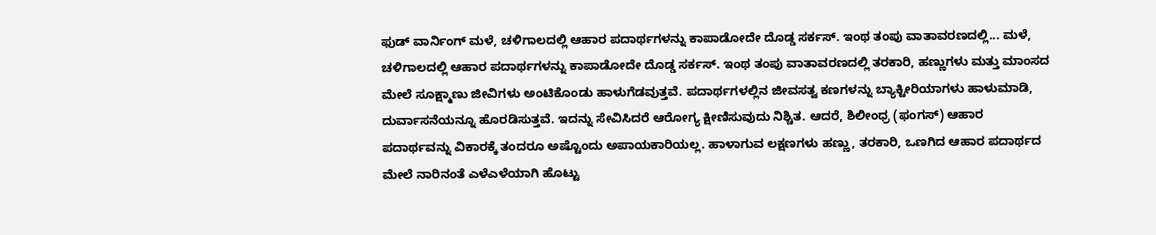ಫುಡ್ ವಾರ್ನಿಂಗ್ ಮಳೆ, ಚಳಿಗಾಲದಲ್ಲಿ ಆಹಾರ ಪದಾರ್ಥಗಳನ್ನು ಕಾಪಾಡೋದೇ ದೊಡ್ಡ ಸರ್ಕಸ್. ಇಂಥ ತಂಪು ವಾತಾವರಣದಲ್ಲಿ... ಮಳೆ, ಚಳಿಗಾಲದಲ್ಲಿ ಆಹಾರ ಪದಾರ್ಥಗಳನ್ನು ಕಾಪಾಡೋದೇ ದೊಡ್ಡ ಸರ್ಕಸ್. ಇಂಥ ತಂಪು ವಾತಾವರಣದಲ್ಲಿ ತರಕಾರಿ, ಹಣ್ಣುಗಳು ಮತ್ತು ಮಾಂಸದ ಮೇಲೆ ಸೂಕ್ಷ್ಮಾಣು ಜೀವಿಗಳು ಅಂಟಿಕೊಂಡು ಹಾಳುಗೆಡವುತ್ತವೆ. ಪದಾರ್ಥಗಳಲ್ಲಿನ ಜೀವಸತ್ವ ಕಣಗಳನ್ನು ಬ್ಯಾಕ್ಟೀರಿಯಾಗಳು ಹಾಳುಮಾಡಿ, ದುರ್ವಾಸನೆಯನ್ನೂ ಹೊರಡಿಸುತ್ತವೆ. ಇದನ್ನು ಸೇವಿಸಿದರೆ ಆರೋಗ್ಯ ಕ್ಷೀಣಿಸುವುದು ನಿಶ್ಚಿತ. ಆದರೆ, ಶಿಲೀಂಧ್ರ (ಫಂಗಸ್) ಆಹಾರ ಪದಾರ್ಥವನ್ನು ವಿಕಾರಕ್ಕೆ ತಂದರೂ ಅಷ್ಟೊಂದು ಅಪಾಯಕಾರಿಯಲ್ಲ. ಹಾಳಾಗುವ ಲಕ್ಷಣಗಳು ಹಣ್ಣು, ತರಕಾರಿ, ಒಣಗಿದ ಆಹಾರ ಪದಾರ್ಥದ ಮೇಲೆ ನಾರಿನಂತೆ ಎಳೆಎಳೆಯಾಗಿ ಹೊಟ್ಟು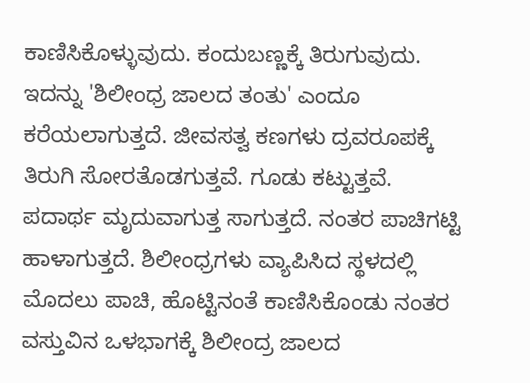ಕಾಣಿಸಿಕೊಳ್ಳುವುದು. ಕಂದುಬಣ್ಣಕ್ಕೆ ತಿರುಗುವುದು. ಇದನ್ನು 'ಶಿಲೀಂಧ್ರ ಜಾಲದ ತಂತು' ಎಂದೂ ಕರೆಯಲಾಗುತ್ತದೆ. ಜೀವಸತ್ವ ಕಣಗಳು ದ್ರವರೂಪಕ್ಕೆ ತಿರುಗಿ ಸೋರತೊಡಗುತ್ತವೆ. ಗೂಡು ಕಟ್ಟುತ್ತವೆ. ಪದಾರ್ಥ ಮೃದುವಾಗುತ್ತ ಸಾಗುತ್ತದೆ. ನಂತರ ಪಾಚಿಗಟ್ಟಿ ಹಾಳಾಗುತ್ತದೆ. ಶಿಲೀಂಧ್ರಗಳು ವ್ಯಾಪಿಸಿದ ಸ್ಥಳದಲ್ಲಿ ಮೊದಲು ಪಾಚಿ, ಹೊಟ್ಟಿನಂತೆ ಕಾಣಿಸಿಕೊಂಡು ನಂತರ ವಸ್ತುವಿನ ಒಳಭಾಗಕ್ಕೆ ಶಿಲೀಂದ್ರ ಜಾಲದ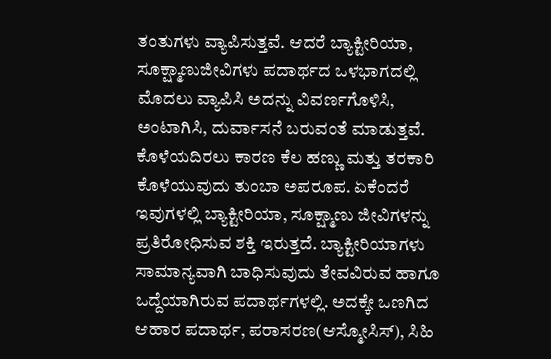ತಂತುಗಳು ವ್ಯಾಪಿಸುತ್ತವೆ. ಆದರೆ ಬ್ಯಾಕ್ಟೀರಿಯಾ, ಸೂಕ್ಷ್ಮಾಣುಜೀವಿಗಳು ಪದಾರ್ಥದ ಒಳಭಾಗದಲ್ಲಿ ಮೊದಲು ವ್ಯಾಪಿಸಿ ಅದನ್ನು ವಿವರ್ಣಗೊಳಿಸಿ, ಅಂಟಾಗಿಸಿ, ದುರ್ವಾಸನೆ ಬರುವಂತೆ ಮಾಡುತ್ತವೆ. ಕೊಳೆಯದಿರಲು ಕಾರಣ ಕೆಲ ಹಣ್ಣು ಮತ್ತು ತರಕಾರಿ ಕೊಳೆಯುವುದು ತುಂಬಾ ಅಪರೂಪ. ಏಕೆಂದರೆ ಇವುಗಳಲ್ಲಿ ಬ್ಯಾಕ್ಟೀರಿಯಾ, ಸೂಕ್ಷ್ಮಾಣು ಜೀವಿಗಳನ್ನು ಪ್ರತಿರೋಧಿಸುವ ಶಕ್ತಿ ಇರುತ್ತದೆ. ಬ್ಯಾಕ್ಟೀರಿಯಾಗಳು ಸಾಮಾನ್ಯವಾಗಿ ಬಾಧಿಸುವುದು ತೇವವಿರುವ ಹಾಗೂ ಒದ್ದೆಯಾಗಿರುವ ಪದಾರ್ಥಗಳಲ್ಲಿ. ಅದಕ್ಕೇ ಒಣಗಿದ ಆಹಾರ ಪದಾರ್ಥ, ಪರಾಸರಣ(ಆಸ್ಮೋಸಿಸ್), ಸಿಹಿ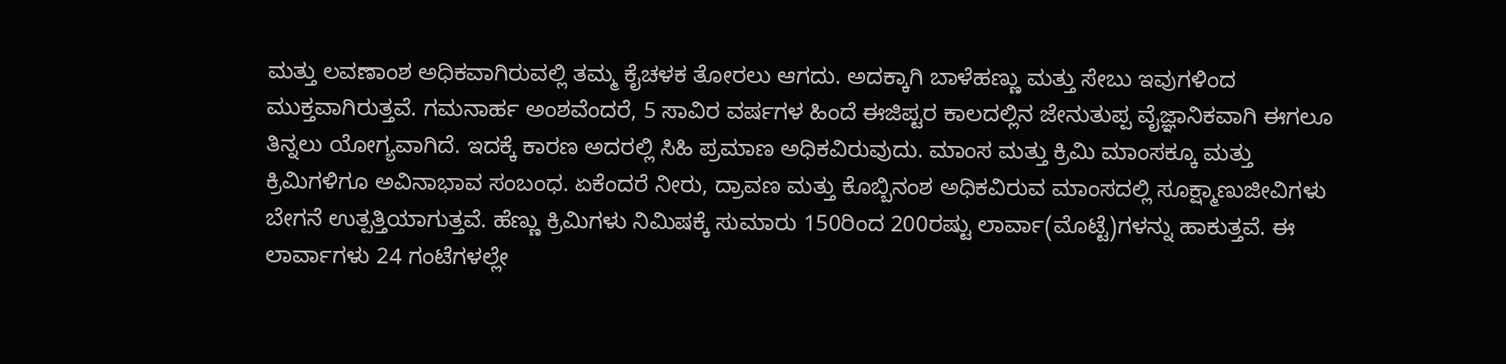ಮತ್ತು ಲವಣಾಂಶ ಅಧಿಕವಾಗಿರುವಲ್ಲಿ ತಮ್ಮ ಕೈಚಳಕ ತೋರಲು ಆಗದು. ಅದಕ್ಕಾಗಿ ಬಾಳೆಹಣ್ಣು ಮತ್ತು ಸೇಬು ಇವುಗಳಿಂದ ಮುಕ್ತವಾಗಿರುತ್ತವೆ. ಗಮನಾರ್ಹ ಅಂಶವೆಂದರೆ, 5 ಸಾವಿರ ವರ್ಷಗಳ ಹಿಂದೆ ಈಜಿಪ್ಟರ ಕಾಲದಲ್ಲಿನ ಜೇನುತುಪ್ಪ ವೈಜ್ಞಾನಿಕವಾಗಿ ಈಗಲೂ ತಿನ್ನಲು ಯೋಗ್ಯವಾಗಿದೆ. ಇದಕ್ಕೆ ಕಾರಣ ಅದರಲ್ಲಿ ಸಿಹಿ ಪ್ರಮಾಣ ಅಧಿಕವಿರುವುದು. ಮಾಂಸ ಮತ್ತು ಕ್ರಿಮಿ ಮಾಂಸಕ್ಕೂ ಮತ್ತು ಕ್ರಿಮಿಗಳಿಗೂ ಅವಿನಾಭಾವ ಸಂಬಂಧ. ಏಕೆಂದರೆ ನೀರು, ದ್ರಾವಣ ಮತ್ತು ಕೊಬ್ಬಿನಂಶ ಅಧಿಕವಿರುವ ಮಾಂಸದಲ್ಲಿ ಸೂಕ್ಷ್ಮಾಣುಜೀವಿಗಳು ಬೇಗನೆ ಉತ್ಪತ್ತಿಯಾಗುತ್ತವೆ. ಹೆಣ್ಣು ಕ್ರಿಮಿಗಳು ನಿಮಿಷಕ್ಕೆ ಸುಮಾರು 150ರಿಂದ 200ರಷ್ಟು ಲಾರ್ವಾ(ಮೊಟ್ಟೆ)ಗಳನ್ನು ಹಾಕುತ್ತವೆ. ಈ ಲಾರ್ವಾಗಳು 24 ಗಂಟೆಗಳಲ್ಲೇ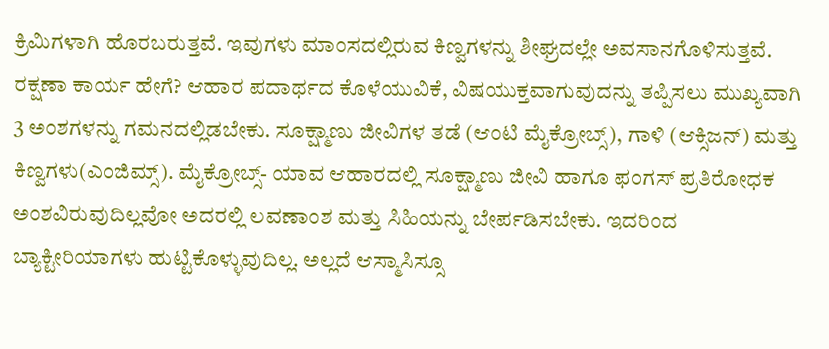ಕ್ರಿಮಿಗಳಾಗಿ ಹೊರಬರುತ್ತವೆ. ಇವುಗಳು ಮಾಂಸದಲ್ಲಿರುವ ಕಿಣ್ವಗಳನ್ನು ಶೀಘ್ರದಲ್ಲೇ ಅವಸಾನಗೊಳಿಸುತ್ತವೆ. ರಕ್ಷಣಾ ಕಾರ್ಯ ಹೇಗೆ? ಆಹಾರ ಪದಾರ್ಥದ ಕೊಳೆಯುವಿಕೆ, ವಿಷಯುಕ್ತವಾಗುವುದನ್ನು ತಪ್ಪಿಸಲು ಮುಖ್ಯವಾಗಿ 3 ಅಂಶಗಳನ್ನು ಗಮನದಲ್ಲಿಡಬೇಕು. ಸೂಕ್ಷ್ಮಾಣು ಜೀವಿಗಳ ತಡೆ (ಆಂಟಿ ಮೈಕ್ರೋಬ್ಸ್), ಗಾಳಿ (ಆಕ್ಸಿಜನ್) ಮತ್ತು ಕಿಣ್ವಗಳು(ಎಂಜಿಮ್ಸ್). ಮೈಕ್ರೋಬ್ಸ್- ಯಾವ ಆಹಾರದಲ್ಲಿ ಸೂಕ್ಷ್ಮಾಣು ಜೀವಿ ಹಾಗೂ ಫಂಗಸ್ ಪ್ರತಿರೋಧಕ ಅಂಶವಿರುವುದಿಲ್ಲವೋ ಅದರಲ್ಲಿ ಲವಣಾಂಶ ಮತ್ತು ಸಿಹಿಯನ್ನು ಬೇರ್ಪಡಿಸಬೇಕು. ಇದರಿಂದ ಬ್ಯಾಕ್ಟೀರಿಯಾಗಳು ಹುಟ್ಟಿಕೊಳ್ಳುವುದಿಲ್ಲ. ಅಲ್ಲದೆ ಆಸ್ಮಾಸಿಸ್ಸೂ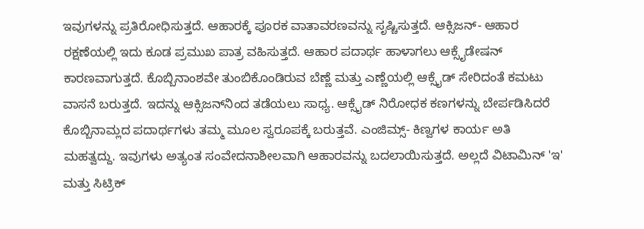ಇವುಗಳನ್ನು ಪ್ರತಿರೋಧಿಸುತ್ತದೆ. ಆಹಾರಕ್ಕೆ ಪೂರಕ ವಾತಾವರಣವನ್ನು ಸೃಷ್ಚಿಸುತ್ತದೆ. ಆಕ್ಸಿಜನ್- ಆಹಾರ ರಕ್ಷಣೆಯಲ್ಲಿ ಇದು ಕೂಡ ಪ್ರಮುಖ ಪಾತ್ರ ವಹಿಸುತ್ತದೆ. ಆಹಾರ ಪದಾರ್ಥ ಹಾಳಾಗಲು ಆಕ್ಸೈಡೇಷನ್ ಕಾರಣವಾಗುತ್ತದೆ. ಕೊಬ್ಬಿನಾಂಶವೇ ತುಂಬಿಕೊಂಡಿರುವ ಬೆಣ್ಣೆ ಮತ್ತು ಎಣ್ಣೆಯಲ್ಲಿ ಆಕ್ಸೈಡ್ ಸೇರಿದಂತೆ ಕಮಟು ವಾಸನೆ ಬರುತ್ತದೆ. ಇದನ್ನು ಆಕ್ಸಿಜನ್‌ನಿಂದ ತಡೆಯಲು ಸಾಧ್ಯ. ಆಕ್ಸೈಡ್ ನಿರೋಧಕ ಕಣಗಳನ್ನು ಬೇರ್ಪಡಿಸಿದರೆ ಕೊಬ್ಬಿನಾಮ್ಲದ ಪದಾರ್ಥಗಳು ತಮ್ಮ ಮೂಲ ಸ್ವರೂಪಕ್ಕೆ ಬರುತ್ತವೆ. ಎಂಜಿಮ್ಸ್- ಕಿಣ್ವಗಳ ಕಾರ್ಯ ಅತಿ ಮಹತ್ವದ್ದು. ಇವುಗಳು ಅತ್ಯಂತ ಸಂವೇದನಾಶೀಲವಾಗಿ ಆಹಾರವನ್ನು ಬದಲಾಯಿಸುತ್ತದೆ. ಅಲ್ಲದೆ ವಿಟಾಮಿನ್ 'ಇ' ಮತ್ತು ಸಿಟ್ರಿಕ್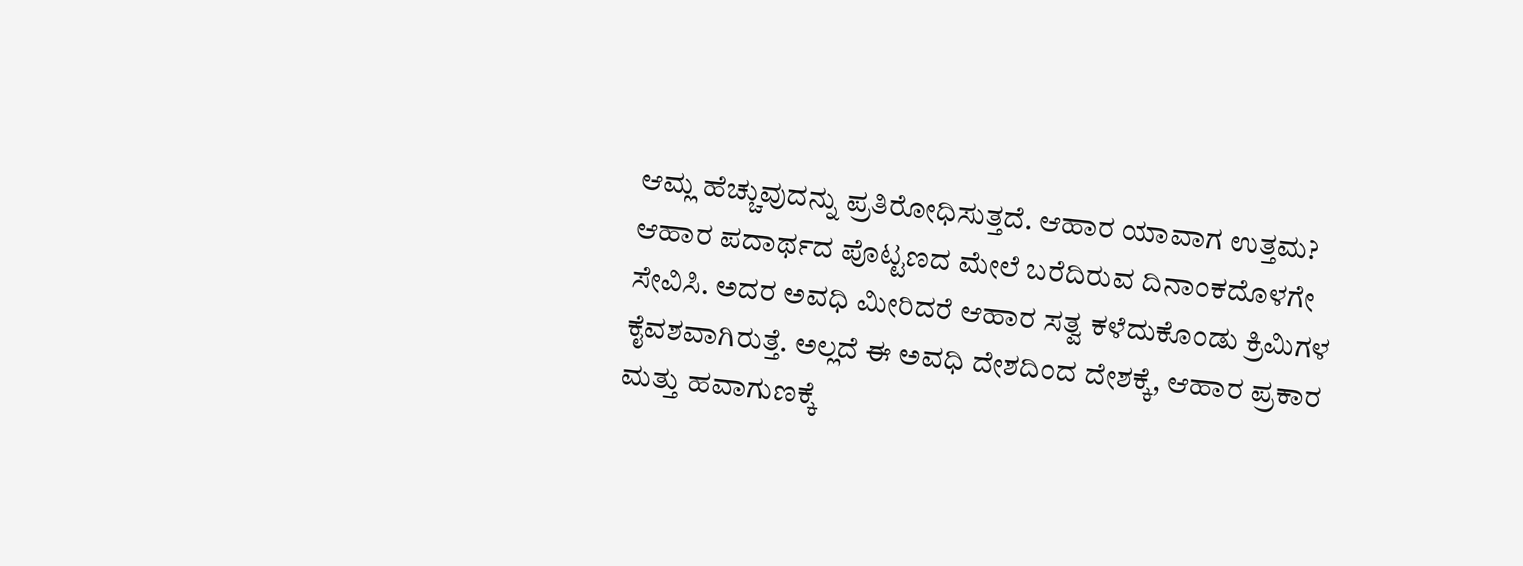ಆಮ್ಲ ಹೆಚ್ಚುವುದನ್ನು ಪ್ರತಿರೋಧಿಸುತ್ತದೆ. ಆಹಾರ ಯಾವಾಗ ಉತ್ತಮ? ಆಹಾರ ಪದಾರ್ಥದ ಪೊಟ್ಟಣದ ಮೇಲೆ ಬರೆದಿರುವ ದಿನಾಂಕದೊಳಗೇ ಸೇವಿಸಿ. ಅದರ ಅವಧಿ ಮೀರಿದರೆ ಆಹಾರ ಸತ್ವ ಕಳೆದುಕೊಂಡು ಕ್ರಿಮಿಗಳ ಕೈವಶವಾಗಿರುತ್ತೆ. ಅಲ್ಲದೆ ಈ ಅವಧಿ ದೇಶದಿಂದ ದೇಶಕ್ಕೆ, ಆಹಾರ ಪ್ರಕಾರ ಮತ್ತು ಹವಾಗುಣಕ್ಕೆ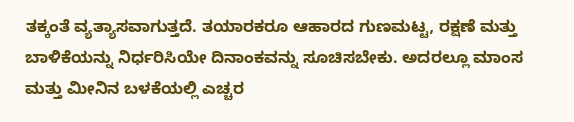ತಕ್ಕಂತೆ ವ್ಯತ್ಯಾಸವಾಗುತ್ತದೆ. ತಯಾರಕರೂ ಆಹಾರದ ಗುಣಮಟ್ಟ, ರಕ್ಷಣೆ ಮತ್ತು ಬಾಳಿಕೆಯನ್ನು ನಿರ್ಧರಿಸಿಯೇ ದಿನಾಂಕವನ್ನು ಸೂಚಿಸಬೇಕು. ಅದರಲ್ಲೂ ಮಾಂಸ ಮತ್ತು ಮೀನಿನ ಬಳಕೆಯಲ್ಲಿ ಎಚ್ಚರ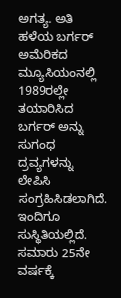ಅಗತ್ಯ. ಅತಿ ಹಳೆಯ ಬರ್ಗರ್ ಅಮೆರಿಕದ ಮ್ಯೂಸಿಯಂನಲ್ಲಿ 1989ರಲ್ಲೇ ತಯಾರಿಸಿದ ಬರ್ಗರ್ ಅನ್ನು ಸುಗಂಧ ದ್ರವ್ಯಗಳನ್ನು ಲೇಪಿಸಿ ಸಂಗ್ರಹಿಸಿಡಲಾಗಿದೆ. ಇಂದಿಗೂ ಸುಸ್ಥಿತಿಯಲ್ಲಿದೆ. ಸಮಾರು 25ನೇ ವರ್ಷಕ್ಕೆ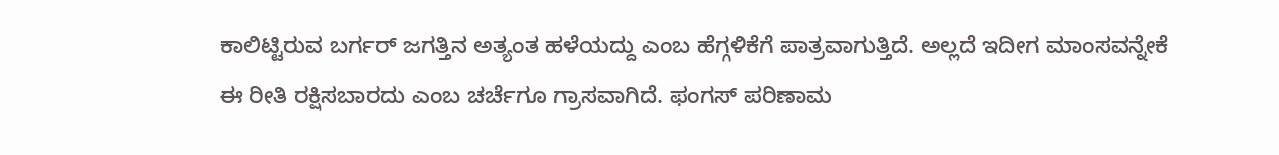ಕಾಲಿಟ್ಟಿರುವ ಬರ್ಗರ್ ಜಗತ್ತಿನ ಅತ್ಯಂತ ಹಳೆಯದ್ದು ಎಂಬ ಹೆಗ್ಗಳಿಕೆಗೆ ಪಾತ್ರವಾಗುತ್ತಿದೆ. ಅಲ್ಲದೆ ಇದೀಗ ಮಾಂಸವನ್ನೇಕೆ ಈ ರೀತಿ ರಕ್ಷಿಸಬಾರದು ಎಂಬ ಚರ್ಚೆಗೂ ಗ್ರಾಸವಾಗಿದೆ. ಫಂಗಸ್ ಪರಿಣಾಮ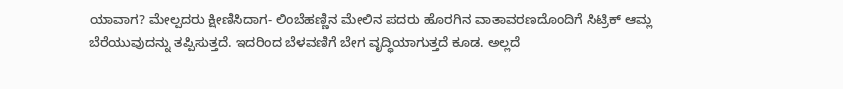ಯಾವಾಗ? ಮೇಲ್ಪದರು ಕ್ಷೀಣಿಸಿದಾಗ- ಲಿಂಬೆಹಣ್ಣಿನ ಮೇಲಿನ ಪದರು ಹೊರಗಿನ ವಾತಾವರಣದೊಂದಿಗೆ ಸಿಟ್ರಿಕ್ ಆಮ್ಲ ಬೆರೆಯುವುದನ್ನು ತಪ್ಪಿಸುತ್ತದೆ. ಇದರಿಂದ ಬೆಳವಣಿಗೆ ಬೇಗ ವೃದ್ಧಿಯಾಗುತ್ತದೆ ಕೂಡ. ಅಲ್ಲದೆ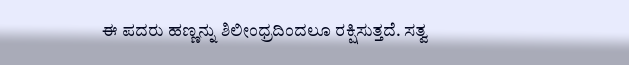ಈ ಪದರು ಹಣ್ಣನ್ನು ಶಿಲೀಂಧ್ರದಿಂದಲೂ ರಕ್ಷಿಸುತ್ತದೆ. ಸತ್ವ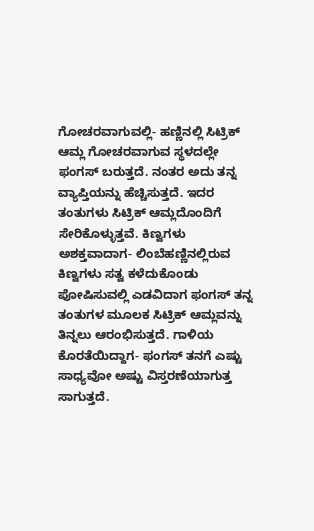ಗೋಚರವಾಗುವಲ್ಲಿ- ಹಣ್ಣಿನಲ್ಲಿ ಸಿಟ್ರಿಕ್ ಆಮ್ಲ ಗೋಚರವಾಗುವ ಸ್ಥಳದಲ್ಲೇ ಫಂಗಸ್ ಬರುತ್ತದೆ. ನಂತರ ಅದು ತನ್ನ ವ್ಯಾಪ್ತಿಯನ್ನು ಹೆಚ್ಚಿಸುತ್ತದೆ. ಇದರ ತಂತುಗಳು ಸಿಟ್ರಿಕ್ ಆಮ್ಲದೊಂದಿಗೆ ಸೇರಿಕೊಳ್ಳುತ್ತವೆ. ಕಿಣ್ವಗಳು ಅಶಕ್ತವಾದಾಗ- ಲಿಂಬೆಹಣ್ಣಿನಲ್ಲಿರುವ ಕಿಣ್ವಗಳು ಸತ್ವ ಕಳೆದುಕೊಂಡು ಪೋಷಿಸುವಲ್ಲಿ ಎಡವಿದಾಗ ಫಂಗಸ್ ತನ್ನ ತಂತುಗಳ ಮೂಲಕ ಸಿಟ್ರಿಕ್ ಆಮ್ಲವನ್ನು ತಿನ್ನಲು ಆರಂಭಿಸುತ್ತದೆ. ಗಾಳಿಯ ಕೊರತೆಯಿದ್ದಾಗ- ಫಂಗಸ್ ತನಗೆ ಎಷ್ಟು ಸಾಧ್ಯವೋ ಅಷ್ಟು ವಿಸ್ತರಣೆಯಾಗುತ್ತ ಸಾಗುತ್ತದೆ.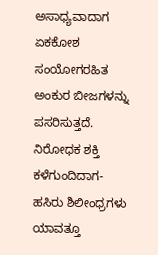ಅಸಾಧ್ಯವಾದಾಗ ಏಕಕೋಶ ಸಂಯೋಗರಹಿತ ಅಂಕುರ ಬೀಜಗಳನ್ನು ಪಸರಿಸುತ್ತದೆ. ನಿರೋಧಕ ಶಕ್ತಿ ಕಳೆಗುಂದಿದಾಗ- ಹಸಿರು ಶಿಲೀಂಧ್ರಗಳು ಯಾವತ್ತೂ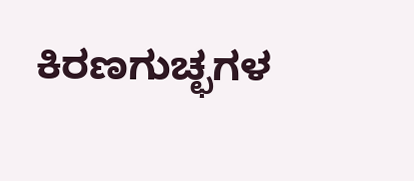ಕಿರಣಗುಚ್ಛಗಳ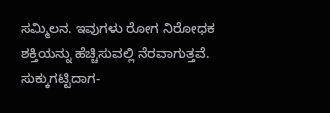ಸಮ್ಮಿಲನ. ಇವುಗಳು ರೋಗ ನಿರೋಧಕ ಶಕ್ತಿಯನ್ನು ಹೆಚ್ಚಿಸುವಲ್ಲಿ ನೆರವಾಗುತ್ತವೆ. ಸುಕ್ಕುಗಟ್ಟಿದಾಗ-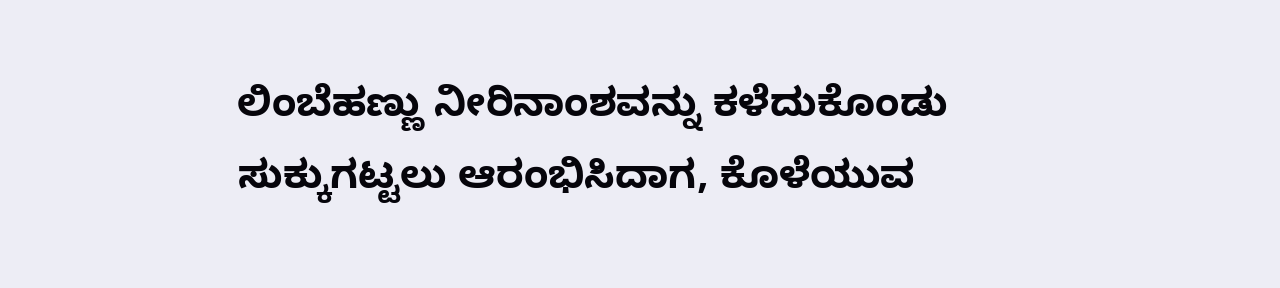ಲಿಂಬೆಹಣ್ಣು ನೀರಿನಾಂಶವನ್ನು ಕಳೆದುಕೊಂಡು ಸುಕ್ಕುಗಟ್ಟಲು ಆರಂಭಿಸಿದಾಗ, ಕೊಳೆಯುವ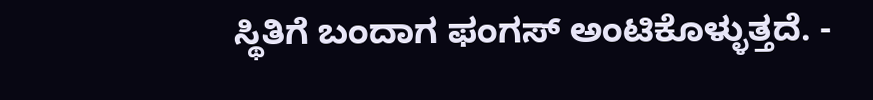ಸ್ಥಿತಿಗೆ ಬಂದಾಗ ಫಂಗಸ್ ಅಂಟಿಕೊಳ್ಳುತ್ತದೆ. -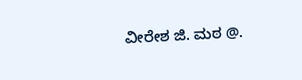ವೀರೇಶ ಜಿ. ಮಠ @.